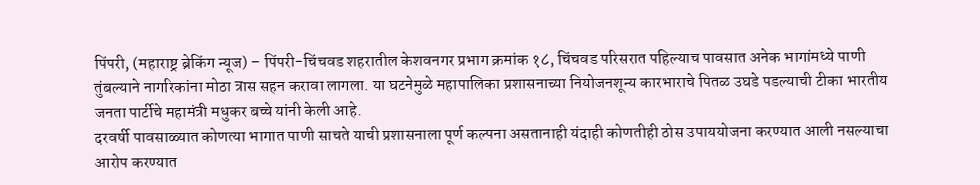पिंपरी, (महाराष्ट्र ब्रेकिंग न्यूज) – पिंपरी-चिंचवड शहरातील केशवनगर प्रभाग क्रमांक १८, चिंचवड परिसरात पहिल्याच पावसात अनेक भागांमध्ये पाणी तुंबल्याने नागरिकांना मोठा त्रास सहन करावा लागला. या घटनेमुळे महापालिका प्रशासनाच्या नियोजनशून्य कारभाराचे पितळ उघडे पडल्याची टीका भारतीय जनता पार्टीचे महामंत्री मधुकर बच्चे यांनी केली आहे.
दरवर्षी पावसाळ्यात कोणत्या भागात पाणी साचते याची प्रशासनाला पूर्ण कल्पना असतानाही यंदाही कोणतीही ठोस उपाययोजना करण्यात आली नसल्याचा आरोप करण्यात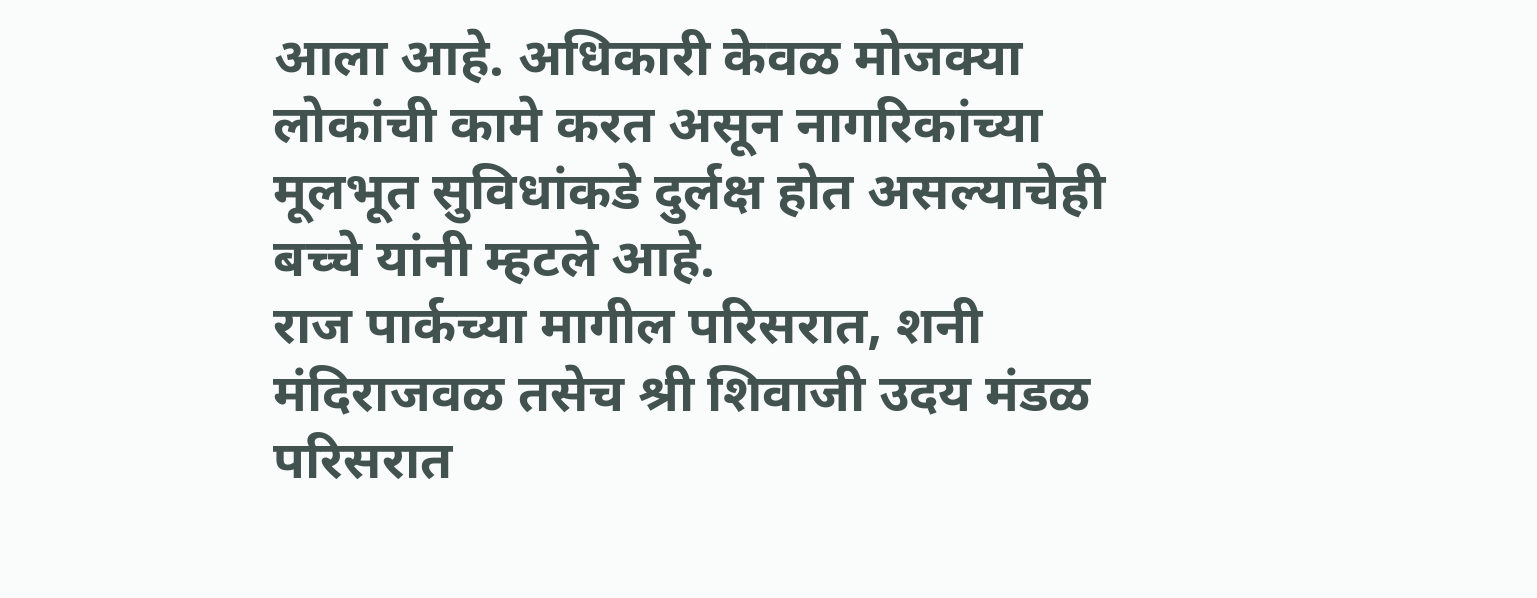आला आहे. अधिकारी केवळ मोजक्या लोकांची कामे करत असून नागरिकांच्या मूलभूत सुविधांकडे दुर्लक्ष होत असल्याचेही बच्चे यांनी म्हटले आहे.
राज पार्कच्या मागील परिसरात, शनी मंदिराजवळ तसेच श्री शिवाजी उदय मंडळ परिसरात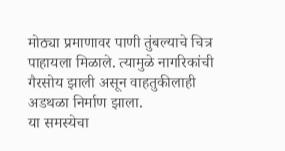मोठ्या प्रमाणावर पाणी तुंबल्याचे चित्र पाहायला मिळाले. त्यामुळे नागरिकांची गैरसोय झाली असून वाहतुकीलाही अडथळा निर्माण झाला.
या समस्येचा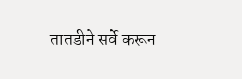तातडीने सर्वे करून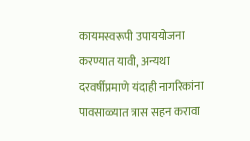कायमस्वरूपी उपाययोजना करण्यात यावी, अन्यथा दरवर्षीप्रमाणे यंदाही नागरिकांना पावसाळ्यात त्रास सहन करावा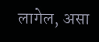लागेल, असा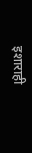इशाराही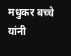मधुकर बच्चे यांनी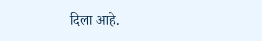दिला आहे.